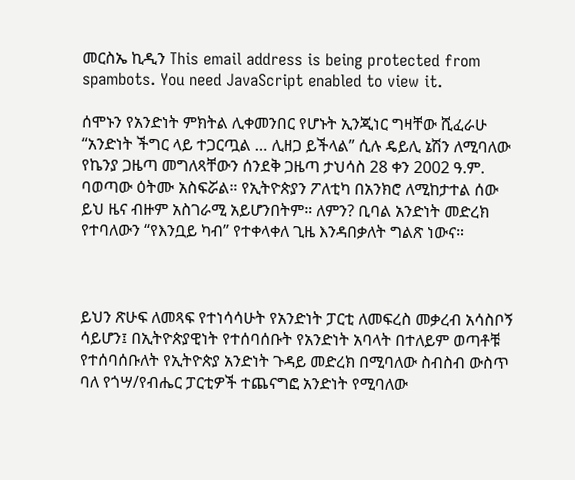መርስኤ ኪዲን This email address is being protected from spambots. You need JavaScript enabled to view it.

ሰሞኑን የአንድነት ምክትል ሊቀመንበር የሆኑት ኢንጂነር ግዛቸው ሺፈራሁ “አንድነት ችግር ላይ ተጋርጧል … ሊዘጋ ይችላል” ሲሉ ዴይሊ ኔሽን ለሚባለው የኬንያ ጋዜጣ መግለጻቸውን ሰንደቅ ጋዜጣ ታህሳስ 28 ቀን 2002 ዓ.ም. ባወጣው ዕትሙ አስፍሯል። የኢትዮጵያን ፖለቲካ በአንክሮ ለሚከታተል ሰው ይህ ዜና ብዙም አስገራሚ አይሆንበትም። ለምን? ቢባል አንድነት መድረክ የተባለውን “የእንቧይ ካብ” የተቀላቀለ ጊዜ እንዳበቃለት ግልጽ ነውና።



ይህን ጽሁፍ ለመጻፍ የተነሳሳሁት የአንድነት ፓርቲ ለመፍረስ መቃረብ አሳስቦኝ ሳይሆን፤ በኢትዮጵያዊነት የተሰባሰቡት የአንድነት አባላት በተለይም ወጣቶቹ የተሰባሰቡለት የኢትዮጵያ አንድነት ጉዳይ መድረክ በሚባለው ስብስብ ውስጥ ባለ የጎሣ/የብሔር ፓርቲዎች ተጨናግፎ አንድነት የሚባለው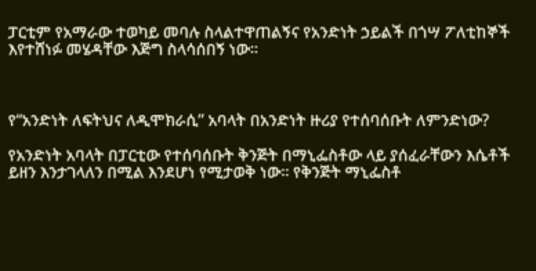ፓርቲም የአማራው ተወካይ መባሉ ስላልተዋጠልኝና የአንድነት ኃይልች በጎሣ ፖለቲከኞች እየተሸነፉ መሄዳቸው እጅግ ስላሳሰበኝ ነው።



የ“አንድነት ለፍትህና ለዲሞክራሲ” አባላት በአንድነት ዙሪያ የተሰባሰቡት ለምንድነው?

የአንድነት አባላት በፓርቲው የተሰባሰቡት ቅንጅት በማኒፌስቶው ላይ ያሰፈራቸውን እሴቶች ይዘን እንታገላለን በሚል እንደሆነ የሚታወቅ ነው። የቅንጅት ማኒፌስቶ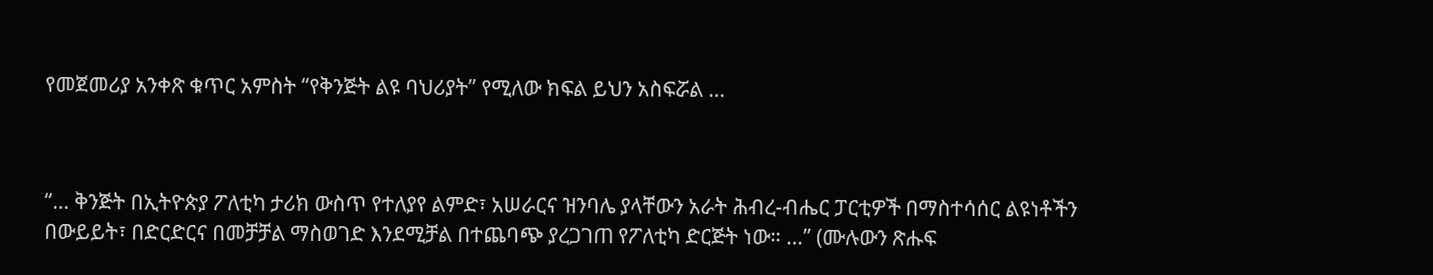የመጀመሪያ አንቀጽ ቁጥር አምስት “የቅንጅት ልዩ ባህሪያት” የሚለው ክፍል ይህን አስፍሯል …



“… ቅንጅት በኢትዮጵያ ፖለቲካ ታሪክ ውስጥ የተለያየ ልምድ፣ አሠራርና ዝንባሌ ያላቸውን አራት ሕብረ-ብሔር ፓርቲዎች በማስተሳሰር ልዩነቶችን በውይይት፣ በድርድርና በመቻቻል ማስወገድ እንደሚቻል በተጨባጭ ያረጋገጠ የፖለቲካ ድርጅት ነው። …” (ሙሉውን ጽሑፍ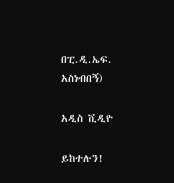በፒ.ዲ.ኤፍ. አስነብበኝ)

አዲስ ቪዲዮ

ይከተሉን!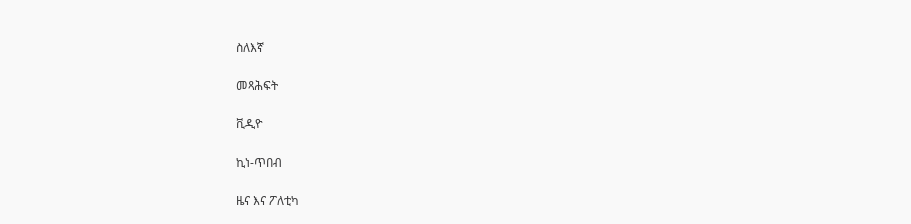ስለእኛ

መጻሕፍት

ቪዲዮ

ኪነ-ጥበብ

ዜና እና ፖለቲካ